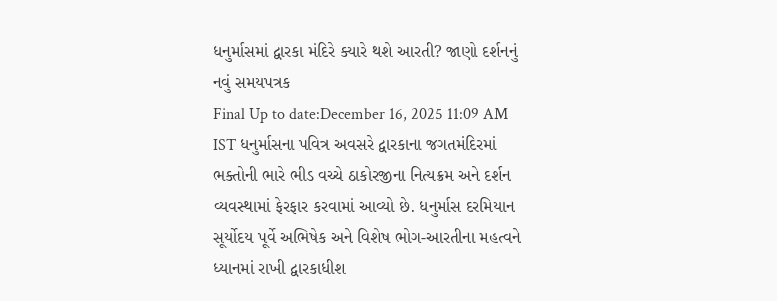ધનુર્માસમાં દ્વારકા મંદિરે ક્યારે થશે આરતી? જાણો દર્શનનું નવું સમયપત્રક
Final Up to date:December 16, 2025 11:09 AM IST ધનુર્માસના પવિત્ર અવસરે દ્વારકાના જગતમંદિરમાં ભક્તોની ભારે ભીડ વચ્ચે ઠાકોરજીના નિત્યક્રમ અને દર્શન વ્યવસ્થામાં ફેરફાર કરવામાં આવ્યો છે. ધનુર્માસ દરમિયાન સૂર્યોદય પૂર્વે અભિષેક અને વિશેષ ભોગ-આરતીના મહત્વને ધ્યાનમાં રાખી દ્વારકાધીશ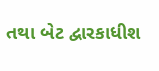તથા બેટ દ્વારકાધીશ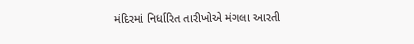મંદિરમાં નિર્ધારિત તારીખોએ મંગલા આરતી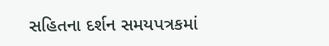સહિતના દર્શન સમયપત્રકમાં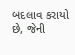બદલાવ કરાયો છે, જેની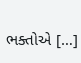ભક્તોએ […]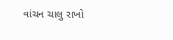વાંચન ચાલુ રાખો